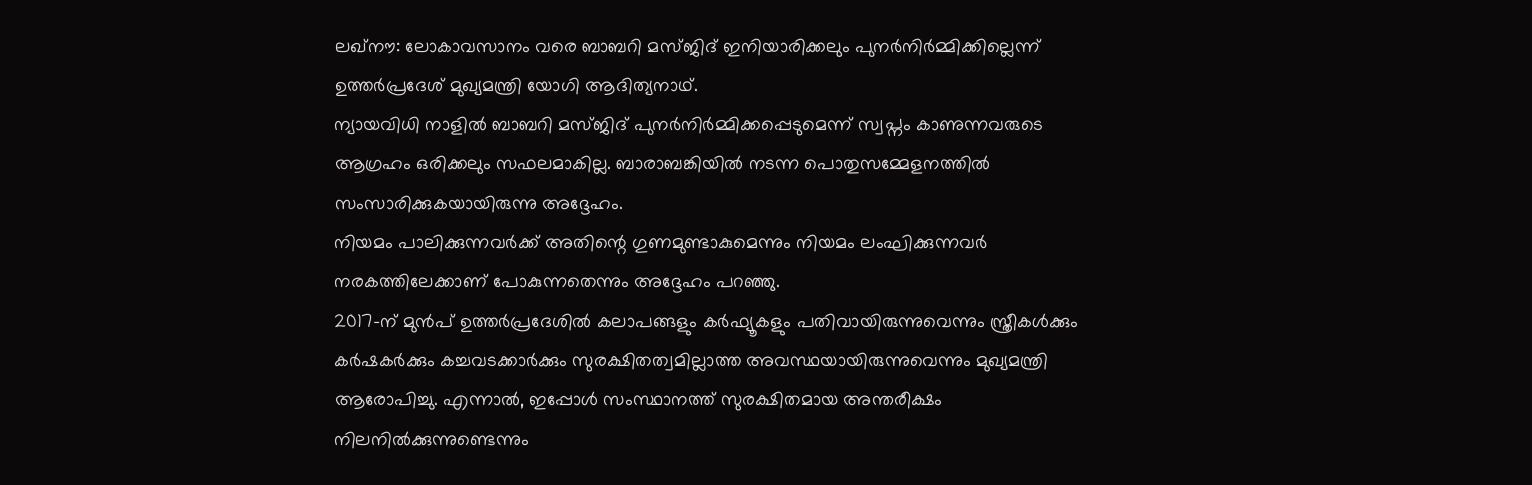ലഖ്നൗ: ലോകാവസാനം വരെ ബാബറി മസ്ജിദ് ഇനിയാരിക്കലും പുനർനിർമ്മിക്കില്ലെന്ന് ഉത്തർപ്രദേശ് മുഖ്യമന്ത്രി യോഗി ആദിത്യനാഥ്.
ന്യായവിധി നാളിൽ ബാബറി മസ്ജിദ് പുനർനിർമ്മിക്കപ്പെടുമെന്ന് സ്വപ്നം കാണുന്നവരുടെ ആഗ്രഹം ഒരിക്കലും സഫലമാകില്ല. ബാരാബങ്കിയിൽ നടന്ന പൊതുസമ്മേളനത്തിൽ സംസാരിക്കുകയായിരുന്നു അദ്ദേഹം.
നിയമം പാലിക്കുന്നവർക്ക് അതിന്റെ ഗുണമുണ്ടാകുമെന്നും നിയമം ലംഘിക്കുന്നവർ നരകത്തിലേക്കാണ് പോകുന്നതെന്നും അദ്ദേഹം പറഞ്ഞു.
2017-ന് മുൻപ് ഉത്തർപ്രദേശിൽ കലാപങ്ങളും കർഫ്യൂകളും പതിവായിരുന്നുവെന്നും സ്ത്രീകൾക്കും കർഷകർക്കും കച്ചവടക്കാർക്കും സുരക്ഷിതത്വമില്ലാത്ത അവസ്ഥയായിരുന്നുവെന്നും മുഖ്യമന്ത്രി ആരോപിച്ചു. എന്നാൽ, ഇപ്പോൾ സംസ്ഥാനത്ത് സുരക്ഷിതമായ അന്തരീക്ഷം നിലനിൽക്കുന്നുണ്ടെന്നും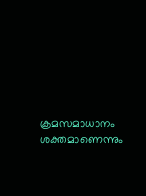ക്രമസമാധാനം ശക്തമാണെന്നും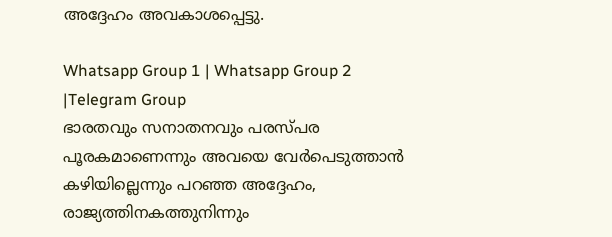അദ്ദേഹം അവകാശപ്പെട്ടു.

Whatsapp Group 1 | Whatsapp Group 2 |Telegram Group
ഭാരതവും സനാതനവും പരസ്പര പൂരകമാണെന്നും അവയെ വേർപെടുത്താൻ കഴിയില്ലെന്നും പറഞ്ഞ അദ്ദേഹം, രാജ്യത്തിനകത്തുനിന്നും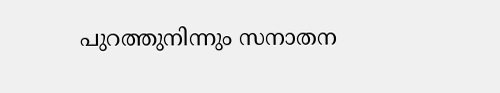പുറത്തുനിന്നും സനാതന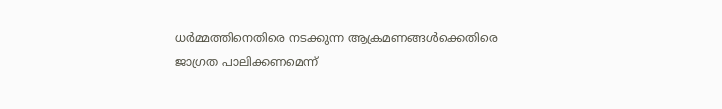ധർമ്മത്തിനെതിരെ നടക്കുന്ന ആക്രമണങ്ങൾക്കെതിരെ ജാഗ്രത പാലിക്കണമെന്ന്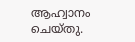ആഹ്വാനം ചെയ്തു.